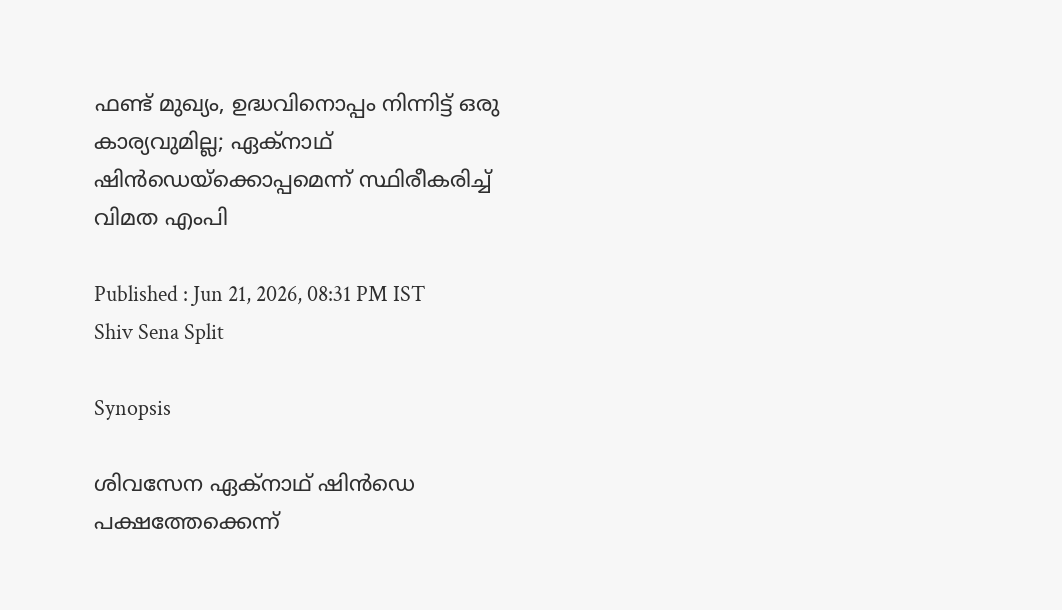ഫണ്ട് മുഖ്യം, ഉദ്ധവിനൊപ്പം നിന്നിട്ട് ഒരു കാര്യവുമില്ല; ഏക്നാഥ് ഷിൻഡെയ്ക്കൊപ്പമെന്ന് സ്ഥിരീകരിച്ച് വിമത എംപി

Published : Jun 21, 2026, 08:31 PM IST
Shiv Sena Split

Synopsis

ശിവസേന ഏക്നാഥ് ഷിൻഡെ പക്ഷത്തേക്കെന്ന്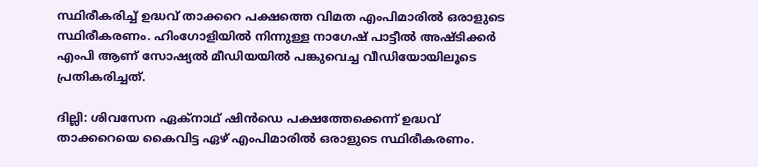സ്ഥിരീകരിച്ച് ഉദ്ധവ് താക്കറെ പക്ഷത്തെ വിമത എംപിമാരിൽ ഒരാളുടെ സ്ഥിരീകരണം. ഹിംഗോളിയിൽ നിന്നുള്ള നാഗേഷ് പാട്ടീൽ അഷ്ടിക്കർ എംപി ആണ് സോഷ്യൽ മീഡിയയിൽ പങ്കുവെച്ച വീഡിയോയിലൂടെ പ്രതികരിച്ചത്.

ദില്ലി: ശിവസേന ഏക്നാഥ് ഷിൻഡെ പക്ഷത്തേക്കെന്ന് ഉദ്ധവ് താക്കറെയെ കൈവിട്ട ഏഴ് എംപിമാരിൽ ഒരാളുടെ സ്ഥിരീകരണം.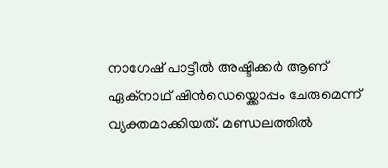നാഗേഷ് പാട്ടീൽ അഷ്ടിക്കർ ആണ് ഏക്നാഥ് ഷിൻഡെയ്ക്കൊപ്പം ചേരുമെന്ന് വ്യക്തമാക്കിയത്. മണ്ഡലത്തിൽ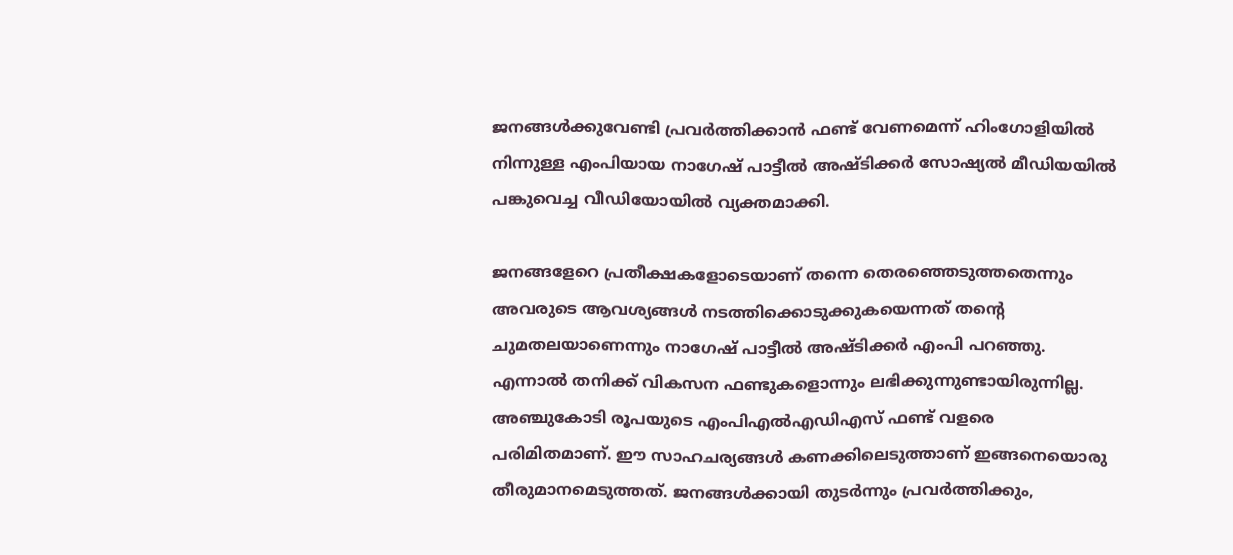ജനങ്ങൾക്കുവേണ്ടി പ്രവർത്തിക്കാൻ ഫണ്ട് വേണമെന്ന് ഹിംഗോളിയിൽ നിന്നുള്ള എംപിയായ നാഗേഷ് പാട്ടീൽ അഷ്ടിക്കർ സോഷ്യൽ മീഡിയയിൽ പങ്കുവെച്ച വീഡിയോയിൽ വ്യക്തമാക്കി.

ജനങ്ങളേറെ പ്രതീക്ഷകളോടെയാണ് തന്നെ തെരഞ്ഞെടുത്തതെന്നും അവരുടെ ആവശ്യങ്ങൾ നടത്തിക്കൊടുക്കുകയെന്നത് തന്റെ ചുമതലയാണെന്നും നാഗേഷ് പാട്ടീൽ അഷ്ടിക്കർ എംപി പറഞ്ഞു. എന്നാൽ തനിക്ക് വികസന ഫണ്ടുകളൊന്നും ലഭിക്കുന്നുണ്ടായിരുന്നില്ല. അഞ്ചുകോടി രൂപയുടെ എംപിഎൽഎഡിഎസ് ഫണ്ട് വളരെ പരിമിതമാണ്. ഈ സാഹചര്യങ്ങൾ കണക്കിലെടുത്താണ് ഇങ്ങനെയൊരു തീരുമാനമെടുത്തത്. ജനങ്ങൾക്കായി തുടർന്നും പ്രവർത്തിക്കും,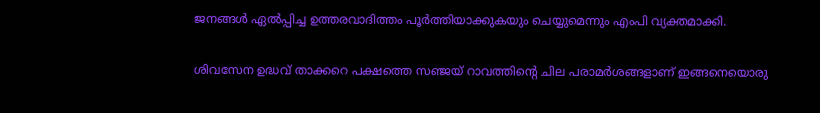ജനങ്ങൾ ഏൽപ്പിച്ച ഉത്തരവാദിത്തം പൂർത്തിയാക്കുകയും ചെയ്യുമെന്നും എംപി വ്യക്തമാക്കി.

ശിവസേന ഉദ്ധവ് താക്കറെ പക്ഷത്തെ സഞ്ജയ് റാവത്തിൻ്റെ ചില പരാമർശങ്ങളാണ് ഇങ്ങനെയൊരു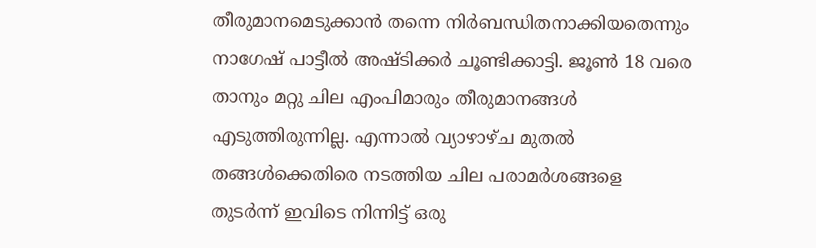തീരുമാനമെടുക്കാൻ തന്നെ നിർബന്ധിതനാക്കിയതെന്നും നാഗേഷ് പാട്ടീൽ അഷ്ടിക്കർ ചൂണ്ടിക്കാട്ടി. ജൂൺ 18 വരെ താനും മറ്റു ചില എംപിമാരും തീരുമാനങ്ങൾ എടുത്തിരുന്നില്ല. എന്നാൽ വ്യാഴാഴ്ച മുതൽ തങ്ങൾക്കെതിരെ നടത്തിയ ചില പരാമർശങ്ങളെ തുടർന്ന് ഇവിടെ നിന്നിട്ട് ഒരു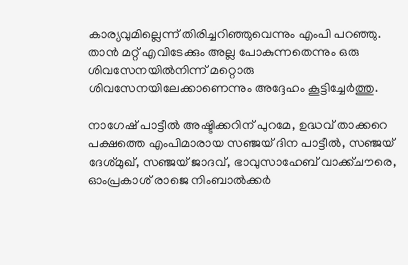കാര്യവുമില്ലെന്ന് തിരിച്ചറിഞ്ഞുവെന്നും എംപി പറഞ്ഞു. താൻ മറ്റ് എവിടേക്കും അല്ല പോകുന്നതെന്നും ഒരു ശിവസേനയിൽനിന്ന് മറ്റൊരു ശിവസേനയിലേക്കാണെന്നും അദ്ദേഹം കൂട്ടിച്ചേർത്തു.

നാഗേഷ് പാട്ടീൽ അഷ്ടിക്കറിന് പുറമേ, ഉദ്ധവ് താക്കറെ പക്ഷത്തെ എംപിമാരായ സഞ്ജയ് ദിന പാട്ടീൽ, സഞ്ജയ് ദേശ്മുഖ്, സഞ്ജയ് ജാദവ്, ഭാവുസാഹേബ് വാക്ക്ചൗരെ, ഓംപ്രകാശ് രാജെ നിംബാൽക്കർ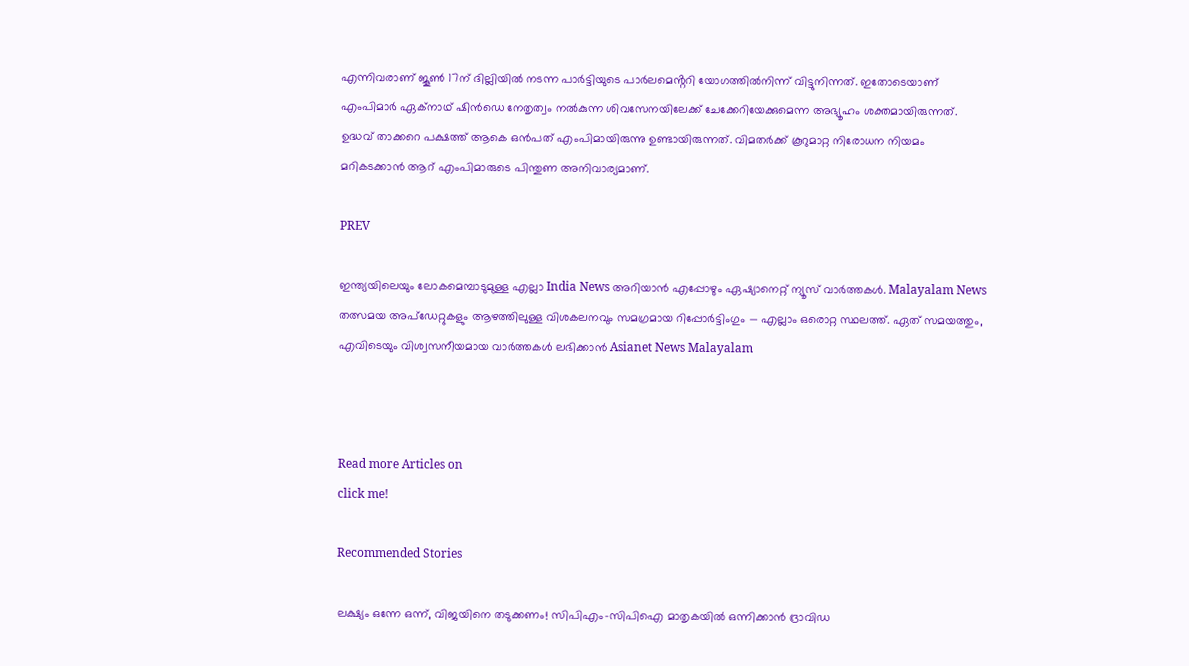എന്നിവരാണ് ജൂൺ 17ന് ദില്ലിയിൽ നടന്ന പാർട്ടിയുടെ പാർലമെൻ്ററി യോഗത്തിൽനിന്ന് വിട്ടുനിന്നത്. ഇതോടെയാണ് എംപിമാർ ഏക്നാഥ് ഷിൻഡെ നേതൃത്വം നൽകുന്ന ശിവസേനയിലേക്ക് ചേക്കേറിയേക്കുമെന്ന അഭ്യൂഹം ശക്തമായിരുന്നത്. ഉദ്ധവ് താക്കറെ പക്ഷത്ത് ആകെ ഒൻപത് എംപിമായിരുന്നു ഉണ്ടായിരുന്നത്. വിമതർക്ക് കൂറുമാറ്റ നിരോധന നിയമം മറികടക്കാൻ ആറ് എംപിമാരുടെ പിന്തുണ അനിവാര്യമാണ്.

PREV

ഇന്ത്യയിലെയും ലോകമെമ്പാടുമുള്ള എല്ലാ India News അറിയാൻ എപ്പോഴും ഏഷ്യാനെറ്റ് ന്യൂസ് വാർത്തകൾ. Malayalam News   തത്സമയ അപ്‌ഡേറ്റുകളും ആഴത്തിലുള്ള വിശകലനവും സമഗ്രമായ റിപ്പോർട്ടിംഗും — എല്ലാം ഒരൊറ്റ സ്ഥലത്ത്. ഏത് സമയത്തും, എവിടെയും വിശ്വസനീയമായ വാർത്തകൾ ലഭിക്കാൻ Asianet News Malayalam



Read more Articles on
click me!

Recommended Stories

ലക്ഷ്യം ഒന്നേ ഒന്ന്, വിജയിനെ തടുക്കണം! സിപിഎം-സിപിഐ മാതൃകയിൽ ഒന്നിക്കാൻ ദ്രാവിഡ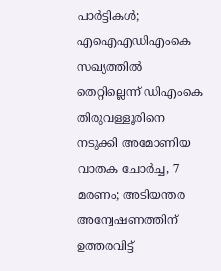പാർട്ടികൾ; എഐഎഡിഎംകെ സഖ്യത്തിൽ തെറ്റില്ലെന്ന് ഡിഎംകെ
തിരുവള്ളൂരിനെ നടുക്കി അമോണിയ വാതക ചോർച്ച, 7 മരണം; അടിയന്തര അന്വേഷണത്തിന് ഉത്തരവിട്ട്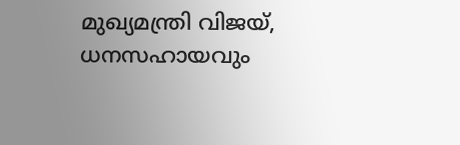മുഖ്യമന്ത്രി വിജയ്, ധനസഹായവും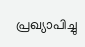പ്രഖ്യാപിച്ചു